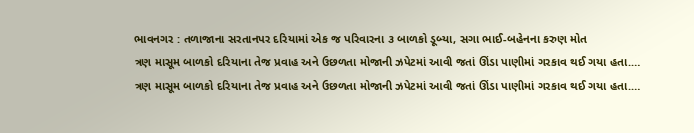ભાવનગર : તળાજાના સરતાનપર દરિયામાં એક જ પરિવારના ૩ બાળકો ડૂબ્યા, સગા ભાઈ-બહેનના કરુણ મોત
ત્રણ માસૂમ બાળકો દરિયાના તેજ પ્રવાહ અને ઉછળતા મોજાની ઝપેટમાં આવી જતાં ઊંડા પાણીમાં ગરકાવ થઈ ગયા હતા.…
ત્રણ માસૂમ બાળકો દરિયાના તેજ પ્રવાહ અને ઉછળતા મોજાની ઝપેટમાં આવી જતાં ઊંડા પાણીમાં ગરકાવ થઈ ગયા હતા.…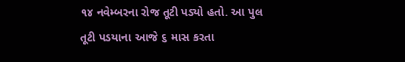૧૪ નવેમ્બરના રોજ તૂટી પડ્યો હતો. આ પુલ તૂટી પડયાના આજે ૬ માસ કરતા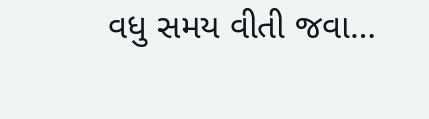વધુ સમય વીતી જવા…